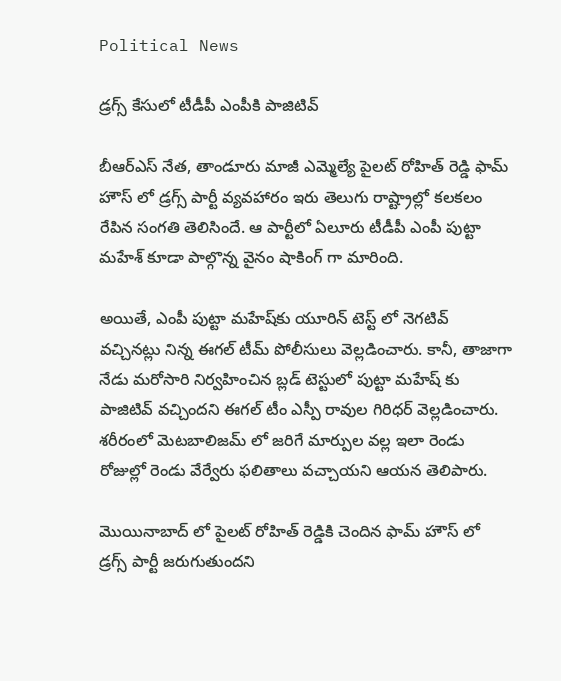Political News

డ్రగ్స్ కేసులో టీడీపీ ఎంపీకి పాజిటివ్

బీఆర్ఎస్ నేత, తాండూరు మాజీ ఎమ్మెల్యే పైలట్ రోహిత్ రెడ్డి ఫామ్ హౌస్ లో డ్రగ్స్ పార్టీ వ్యవహారం ఇరు తెలుగు రాష్ట్రాల్లో కలకలం రేపిన సంగతి తెలిసిందే. ఆ పార్టీలో ఏలూరు టీడీపీ ఎంపీ పుట్టా మహేశ్ కూడా పాల్గొన్న వైనం షాకింగ్ గా మారింది.

అయితే, ఎంపీ పుట్టా మహేష్‌కు యూరిన్ టెస్ట్ లో నెగటివ్ వచ్చినట్లు నిన్న ఈగల్‌ టీమ్ పోలీసులు వెల్లడించారు. కానీ, తాజాగా నేడు మరోసారి నిర్వహించిన బ్లడ్ టెస్టులో పుట్టా మహేష్ కు పాజిటివ్ వచ్చిందని ఈగల్ టీం ఎస్పీ రావుల గిరిధర్ వెల్లడించారు. శరీరంలో మెటబాలిజమ్ లో జరిగే మార్పుల వల్ల ఇలా రెండు రోజుల్లో రెండు వేర్వేరు ఫలితాలు వచ్చాయని ఆయన తెలిపారు.

మొయినాబాద్ లో పైలట్ రోహిత్ రెడ్డికి చెందిన ఫామ్ హౌస్ లో డ్రగ్స్ పార్టీ జరుగుతుందని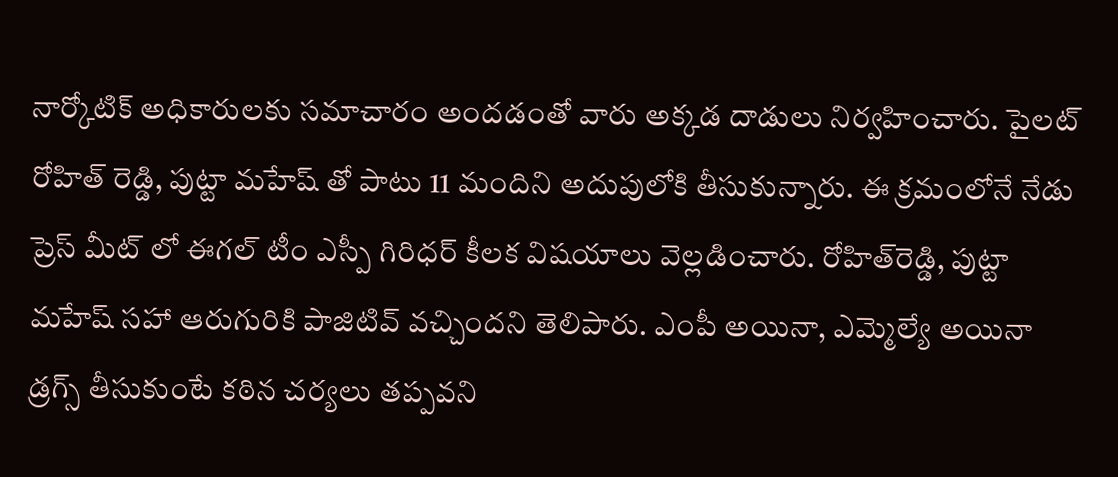నార్కోటిక్ అధికారులకు సమాచారం అందడంతో వారు అక్కడ దాడులు నిర్వహించారు. పైలట్ రోహిత్ రెడ్డి, పుట్టా మహేష్ తో పాటు 11 మందిని అదుపులోకి తీసుకున్నారు. ఈ క్రమంలోనే నేడు ప్రెస్ మీట్ లో ఈగల్ టీం ఎస్పీ గిరిధర్ కీలక విషయాలు వెల్లడించారు. రోహిత్‌రెడ్డి, పుట్టా మహేష్ సహా ఆరుగురికి పాజిటివ్ వచ్చిందని తెలిపారు. ఎంపీ అయినా, ఎమ్మెల్యే అయినా డ్రగ్స్‌ తీసుకుంటే కఠిన చర్యలు తప్పవని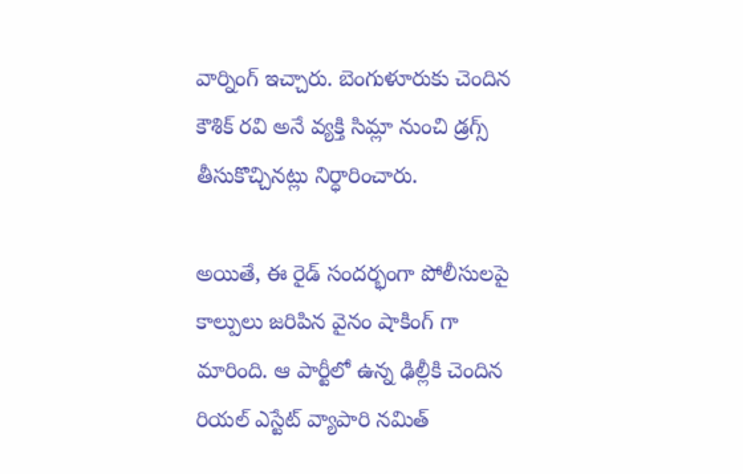వార్నింగ్ ఇచ్చారు. బెంగుళూరుకు చెందిన కౌశిక్‌ రవి అనే వ్యక్తి సిమ్లా నుంచి డ్రగ్స్ తీసుకొచ్చినట్లు నిర్ధారించారు.

అయితే, ఈ రైడ్ సందర్భంగా పోలీసులపై కాల్పులు జరిపిన వైనం షాకింగ్ గా మారింది. ఆ పార్టీలో ఉన్న ఢిల్లీకి చెందిన రియల్ ఎస్టేట్ వ్యాపారి నమిత్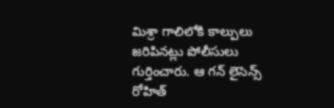మిశ్రా గాలిలోకి కాల్పులు జరిపినట్లు పోలీసులు గుర్తించారు. ఆ గన్ లైసెన్స్ రోహిత్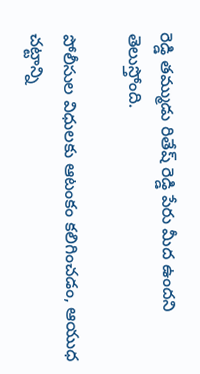రెడ్డి తమ్ముడు రితేష్ రెడ్డి పేరు మీద ఉందని తెలుస్తోంది.

పోలీసుల విధులకు ఆటంకం కలిగించడం, ఆయుధ చట్టాన్ని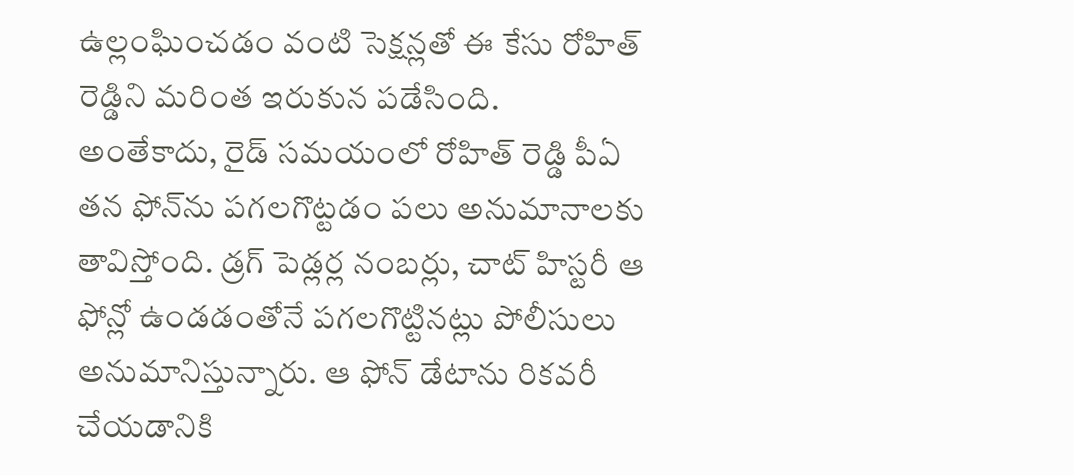ఉల్లంఘించడం వంటి సెక్షన్లతో ఈ కేసు రోహిత్ రెడ్డిని మరింత ఇరుకున పడేసింది. అంతేకాదు, రైడ్ సమయంలో రోహిత్ రెడ్డి పీఏ తన ఫోన్‌ను పగలగొట్టడం పలు అనుమానాలకు తావిస్తోంది. డ్రగ్ పెడ్లర్ల నంబర్లు, చాట్ హిస్టరీ ఆ ఫోన్లో ఉండడంతోనే పగలగొట్టినట్లు పోలీసులు అనుమానిస్తున్నారు. ఆ ఫోన్ డేటాను రికవరీ చేయడానికి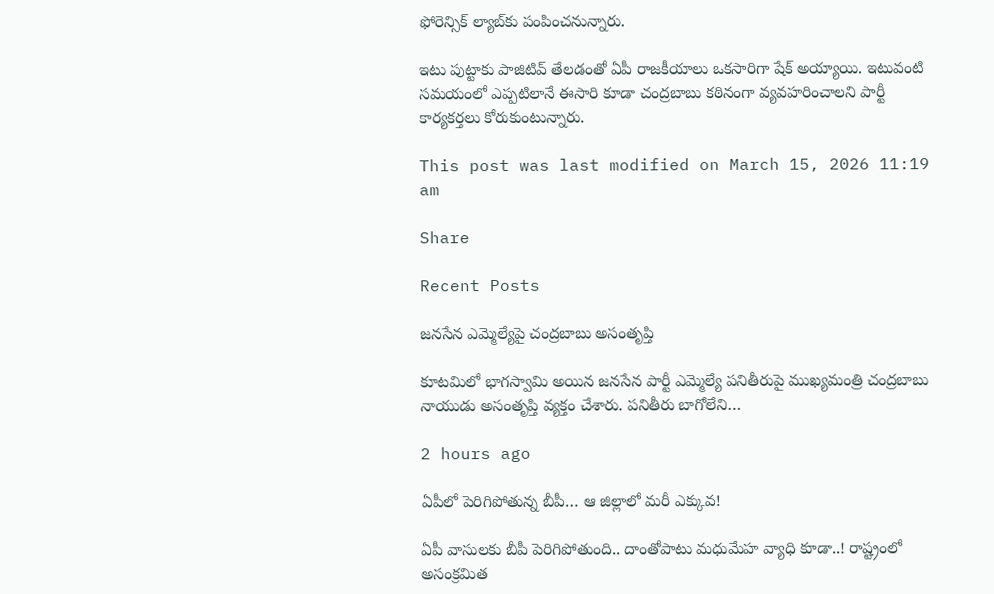ఫోరెన్సిక్ ల్యాబ్‌కు పంపించనున్నారు.

ఇటు పుట్టాకు పాజిటివ్ తేలడంతో ఏపీ రాజకీయాలు ఒకసారిగా షేక్ అయ్యాయి. ఇటువంటి సమయంలో ఎప్పటిలానే ఈసారి కూడా చంద్రబాబు కఠినంగా వ్యవహరించాలని పార్టీ కార్యకర్తలు కోరుకుంటున్నారు.

This post was last modified on March 15, 2026 11:19 am

Share

Recent Posts

జనసేన ఎమ్మెల్యేపై చంద్రబాబు అసంతృప్తి

కూటమిలో భాగస్వామి అయిన జనసేన పార్టీ ఎమ్మెల్యే పనితీరుపై ముఖ్యమంత్రి చంద్రబాబు నాయుడు అసంతృప్తి వ్యక్తం చేశారు. పనితీరు బాగోలేని…

2 hours ago

ఏపీలో పెరిగిపోతున్న బీపీ… ఆ జిల్లాలో మరీ ఎక్కువ!

ఏపీ వాసులకు బీపీ పెరిగిపోతుంది.. దాంతోపాటు మధుమేహ వ్యాధి కూడా..! రాష్ట్రంలో అసంక్రమిత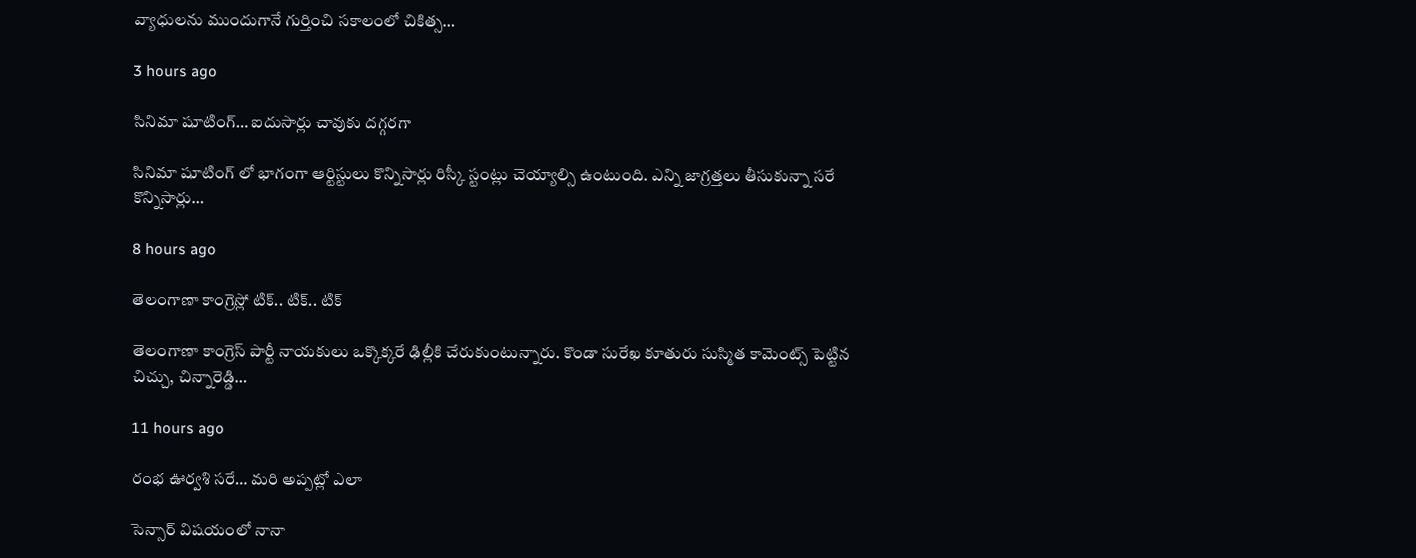వ్యాధులను ముందుగానే గుర్తించి సకాలంలో చికిత్స…

3 hours ago

సినిమా షూటింగ్… ఐదుసార్లు చావుకు దగ్గరగా

సినిమా షూటింగ్ లో భాగంగా ఆర్టిస్టులు కొన్నిసార్లు రిస్కీ స్టంట్లు చెయ్యాల్సి ఉంటుంది. ఎన్ని జాగ్రత్తలు తీసుకున్నా సరే కొన్నిసార్లు…

8 hours ago

తెలంగాణా కాంగ్రెస్లో టిక్.. టిక్.. టిక్

తెలంగాణా కాంగ్రెస్ పార్టీ నాయకులు ఒక్కొక్కరే ఢిల్లీకి చేరుకుంటున్నారు. కొండా సురేఖ కూతురు సుస్మిత కామెంట్స్ పెట్టిన చిచ్చు, చిన్నారెడ్డి…

11 hours ago

రంభ ఊర్వశి సరే… మరి అప్పట్లో ఎలా

సెన్సార్ విషయంలో నానా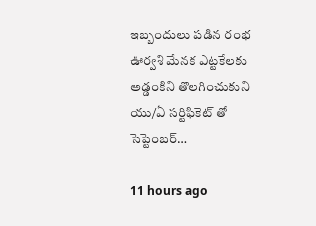ఇబ్బందులు పడిన రంభ ఊర్వశి మేనక ఎట్టకేలకు అడ్డంకిని తొలగించుకుని యు/ఏ సర్టిఫికెట్ తో సెప్టెంబర్…

11 hours ago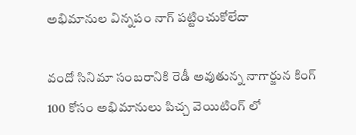అభిమానుల విన్నపం నాగ్ పట్టించుకోలేదా

వందో సినిమా సంబరానికి రెడీ అవుతున్న నాగార్జున కింగ్ 100 కోసం అభిమానులు పిచ్చ వెయిటింగ్ లో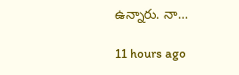ఉన్నారు. నా…

11 hours ago